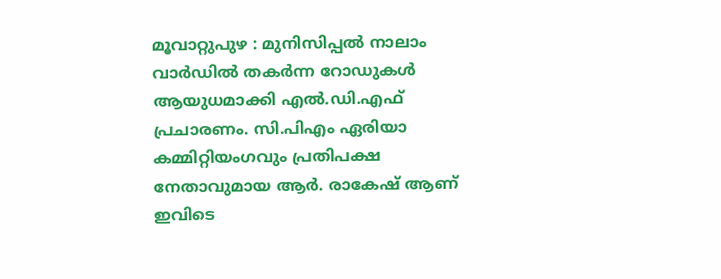മൂവാറ്റുപുഴ : മുനിസിപ്പൽ നാലാം വാർഡിൽ തകർന്ന റോഡുകൾ ആയുധമാക്കി എൽ.ഡി.എഫ് പ്രചാരണം. സി.പിഎം ഏരിയാ കമ്മിറ്റിയംഗവും പ്രതിപക്ഷ നേതാവുമായ ആർ. രാകേഷ് ആണ് ഇവിടെ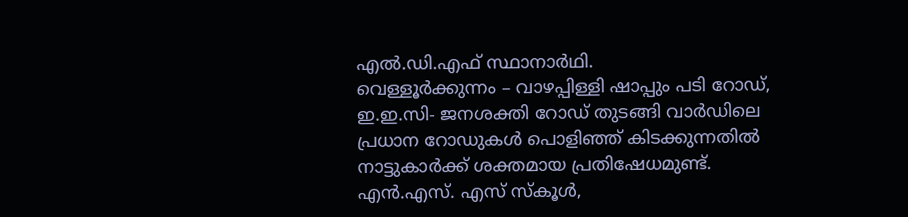എൽ.ഡി.എഫ് സ്ഥാനാർഥി.
വെള്ളൂർക്കുന്നം – വാഴപ്പിള്ളി ഷാപ്പും പടി റോഡ്, ഇ.ഇ.സി- ജനശക്തി റോഡ് തുടങ്ങി വാർഡിലെ പ്രധാന റോഡുകൾ പൊളിഞ്ഞ് കിടക്കുന്നതിൽ നാട്ടുകാർക്ക് ശക്തമായ പ്രതിഷേധമുണ്ട്.
എൻ.എസ്. എസ് സ്കൂൾ,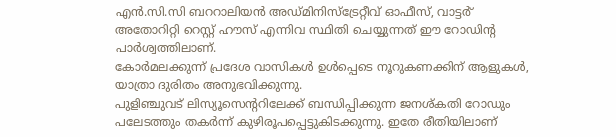എൻ.സി.സി ബററാലിയൻ അഡ്മിനിസ്ട്രേറ്റീവ് ഓഫീസ്, വാട്ടർ് അതോറിറ്റി റെസ്റ്റ് ഹൗസ് എന്നിവ സ്ഥിതി ചെയ്യുന്നത് ഈ റോഡിന്റ പാർശ്വത്തിലാണ്.
കോർമലക്കുന്ന് പ്രദേശ വാസികൾ ഉൾപ്പെടെ നൂറുകണക്കിന് ആളുകൾ, യാത്രാ ദുരിതം അനുഭവിക്കുന്നു.
പുളിഞ്ചുവട് ലിസ്യൂസെന്ററിലേക്ക് ബന്ധിപ്പിക്കുന്ന ജനശ്കതി റോഡും പലേടത്തും തകർന്ന് കുഴിരൂപപ്പെട്ടുകിടക്കുന്നു. ഇതേ രീതിയിലാണ്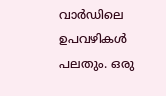വാർഡിലെ ഉപവഴികൾ പലതും. ഒരു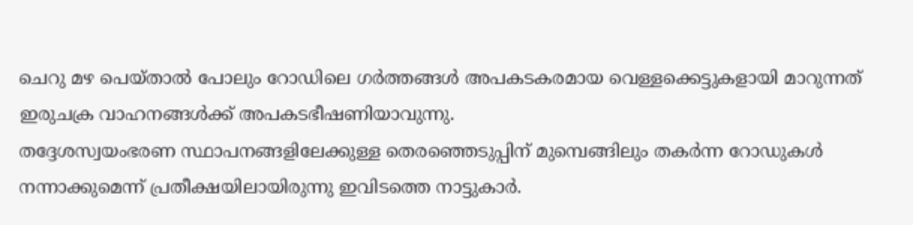ചെറു മഴ പെയ്താൽ പോലും റോഡിലെ ഗർത്തങ്ങൾ അപകടകരമായ വെള്ളക്കെട്ടുകളായി മാറുന്നത് ഇരുചക്ര വാഹനങ്ങൾക്ക് അപകടഭീഷണിയാവുന്നു.
തദ്ദേശസ്വയംഭരണ സ്ഥാപനങ്ങളിലേക്കുള്ള തെരഞ്ഞെടുപ്പിന് മുമ്പെങ്ങിലും തകർന്ന റോഡുകൾ നന്നാക്കുമെന്ന് പ്രതീക്ഷയിലായിരുന്നു ഇവിടത്തെ നാട്ടുകാർ.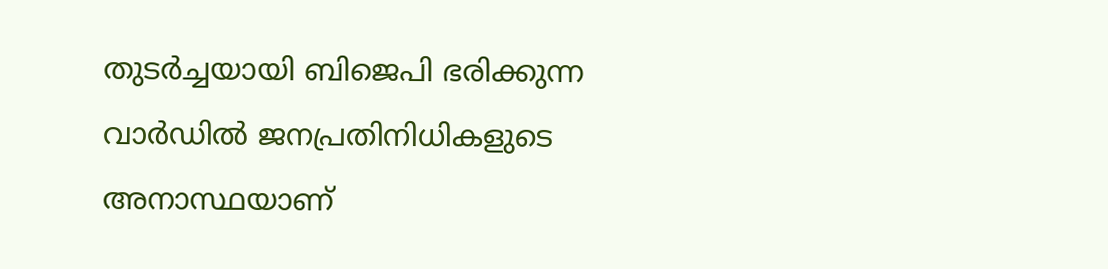തുടർച്ചയായി ബിജെപി ഭരിക്കുന്ന വാർഡിൽ ജനപ്രതിനിധികളുടെ അനാസ്ഥയാണ്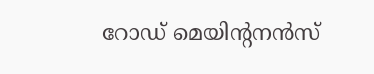റോഡ് മെയിന്റനൻസ്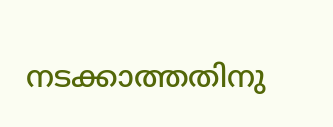നടക്കാത്തതിനു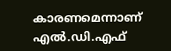കാരണമെന്നാണ് എൽ.ഡി.എഫ്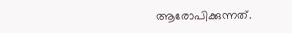ആരോപിക്കുന്നത്.